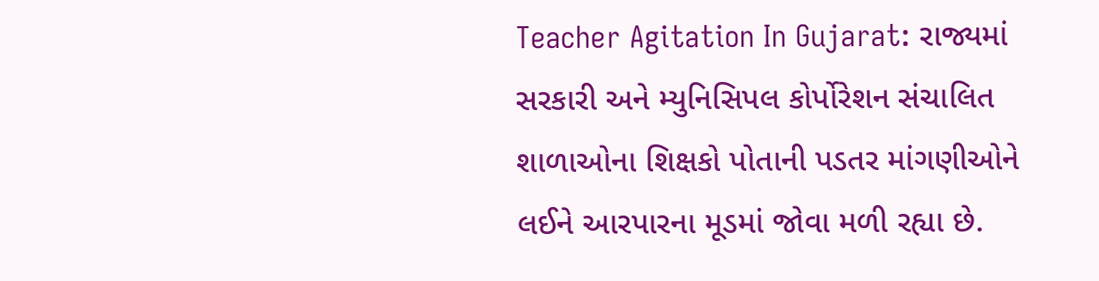Teacher Agitation In Gujarat: રાજ્યમાં સરકારી અને મ્યુનિસિપલ કોર્પોરેશન સંચાલિત શાળાઓના શિક્ષકો પોતાની પડતર માંગણીઓને લઈને આરપારના મૂડમાં જોવા મળી રહ્યા છે.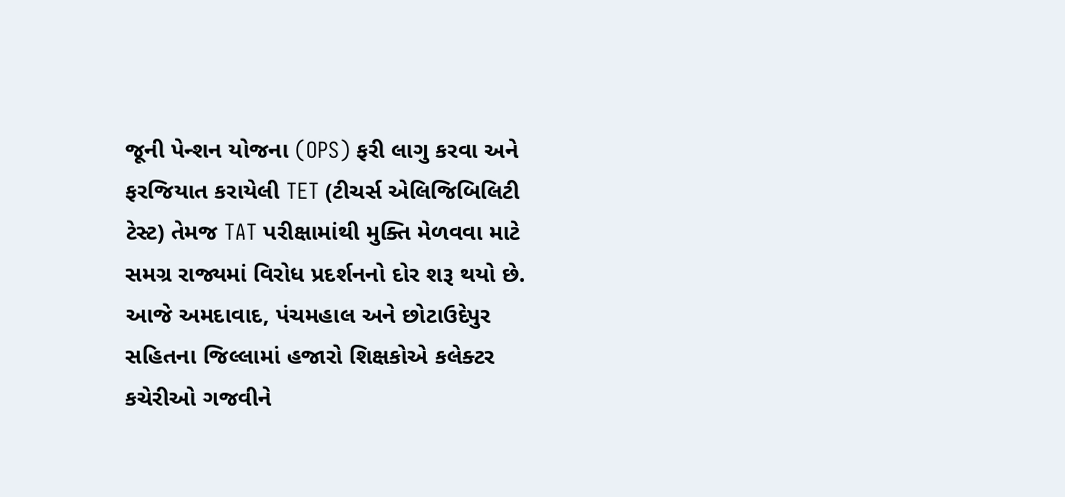જૂની પેન્શન યોજના (OPS) ફરી લાગુ કરવા અને ફરજિયાત કરાયેલી TET (ટીચર્સ એલિજિબિલિટી ટેસ્ટ) તેમજ TAT પરીક્ષામાંથી મુક્તિ મેળવવા માટે સમગ્ર રાજ્યમાં વિરોધ પ્રદર્શનનો દોર શરૂ થયો છે. આજે અમદાવાદ, પંચમહાલ અને છોટાઉદેપુર સહિતના જિલ્લામાં હજારો શિક્ષકોએ કલેક્ટર કચેરીઓ ગજવીને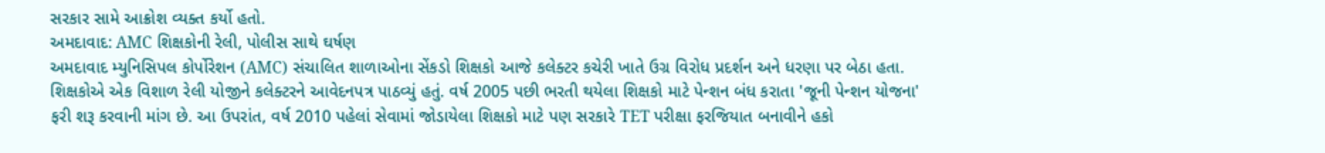સરકાર સામે આક્રોશ વ્યક્ત કર્યો હતો.
અમદાવાદ: AMC શિક્ષકોની રેલી, પોલીસ સાથે ઘર્ષણ
અમદાવાદ મ્યુનિસિપલ કોર્પોરેશન (AMC) સંચાલિત શાળાઓના સેંકડો શિક્ષકો આજે કલેક્ટર કચેરી ખાતે ઉગ્ર વિરોધ પ્રદર્શન અને ધરણા પર બેઠા હતા. શિક્ષકોએ એક વિશાળ રેલી યોજીને કલેક્ટરને આવેદનપત્ર પાઠવ્યું હતું. વર્ષ 2005 પછી ભરતી થયેલા શિક્ષકો માટે પેન્શન બંધ કરાતા 'જૂની પેન્શન યોજના' ફરી શરૂ કરવાની માંગ છે. આ ઉપરાંત, વર્ષ 2010 પહેલાં સેવામાં જોડાયેલા શિક્ષકો માટે પણ સરકારે TET પરીક્ષા ફરજિયાત બનાવીને હકો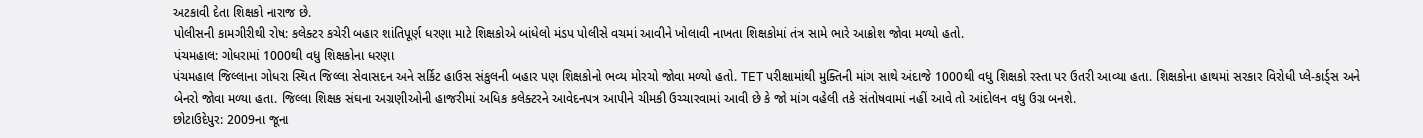અટકાવી દેતા શિક્ષકો નારાજ છે.
પોલીસની કામગીરીથી રોષ: કલેક્ટર કચેરી બહાર શાંતિપૂર્ણ ધરણા માટે શિક્ષકોએ બાંધેલો મંડપ પોલીસે વચમાં આવીને ખોલાવી નાખતા શિક્ષકોમાં તંત્ર સામે ભારે આક્રોશ જોવા મળ્યો હતો.
પંચમહાલ: ગોધરામાં 1000થી વધુ શિક્ષકોના ધરણા
પંચમહાલ જિલ્લાના ગોધરા સ્થિત જિલ્લા સેવાસદન અને સર્કિટ હાઉસ સંકુલની બહાર પણ શિક્ષકોનો ભવ્ય મોરચો જોવા મળ્યો હતો. TET પરીક્ષામાંથી મુક્તિની માંગ સાથે અંદાજે 1000થી વધુ શિક્ષકો રસ્તા પર ઉતરી આવ્યા હતા. શિક્ષકોના હાથમાં સરકાર વિરોધી પ્લે-કાર્ડ્સ અને બેનરો જોવા મળ્યા હતા. જિલ્લા શિક્ષક સંઘના અગ્રણીઓની હાજરીમાં અધિક કલેક્ટરને આવેદનપત્ર આપીને ચીમકી ઉચ્ચારવામાં આવી છે કે જો માંગ વહેલી તકે સંતોષવામાં નહીં આવે તો આંદોલન વધુ ઉગ્ર બનશે.
છોટાઉદેપુર: 2009ના જૂના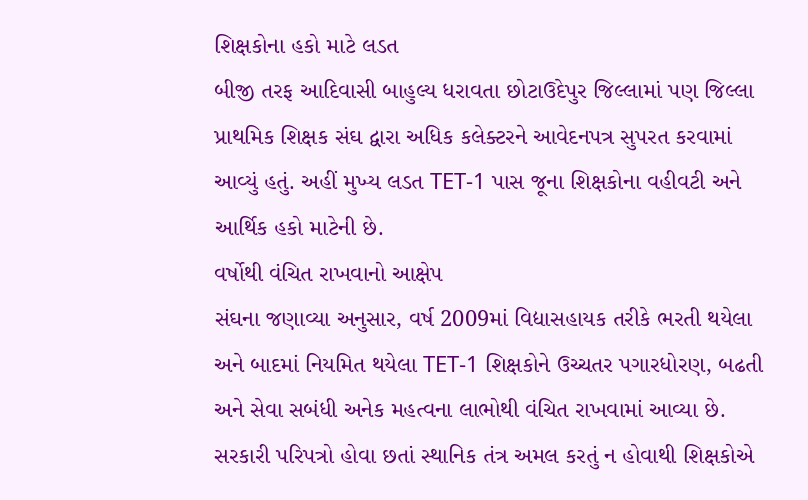શિક્ષકોના હકો માટે લડત
બીજી તરફ આદિવાસી બાહુલ્ય ધરાવતા છોટાઉદેપુર જિલ્લામાં પણ જિલ્લા પ્રાથમિક શિક્ષક સંઘ દ્વારા અધિક કલેક્ટરને આવેદનપત્ર સુપરત કરવામાં આવ્યું હતું. અહીં મુખ્ય લડત TET-1 પાસ જૂના શિક્ષકોના વહીવટી અને આર્થિક હકો માટેની છે.
વર્ષોથી વંચિત રાખવાનો આક્ષેપ
સંઘના જણાવ્યા અનુસાર, વર્ષ 2009માં વિદ્યાસહાયક તરીકે ભરતી થયેલા અને બાદમાં નિયમિત થયેલા TET-1 શિક્ષકોને ઉચ્ચતર પગારધોરણ, બઢતી અને સેવા સબંધી અનેક મહત્વના લાભોથી વંચિત રાખવામાં આવ્યા છે. સરકારી પરિપત્રો હોવા છતાં સ્થાનિક તંત્ર અમલ કરતું ન હોવાથી શિક્ષકોએ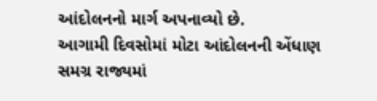આંદોલનનો માર્ગ અપનાવ્યો છે.
આગામી દિવસોમાં મોટા આંદોલનની એંધાણ
સમગ્ર રાજ્યમાં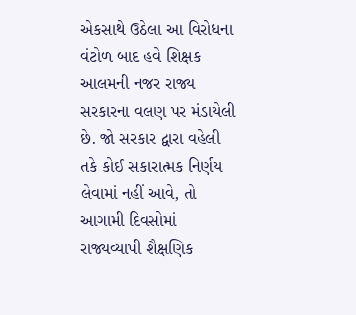એકસાથે ઉઠેલા આ વિરોધના વંટોળ બાદ હવે શિક્ષક આલમની નજર રાજ્ય સરકારના વલણ પર મંડાયેલી છે. જો સરકાર દ્વારા વહેલી તકે કોઈ સકારાત્મક નિર્ણય લેવામાં નહીં આવે, તો આગામી દિવસોમાં રાજ્યવ્યાપી શૈક્ષણિક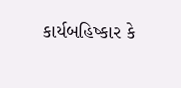કાર્યબહિષ્કાર કે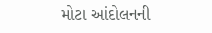મોટા આંદોલનની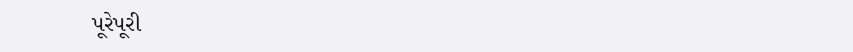પૂરેપૂરી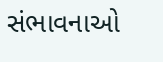સંભાવનાઓ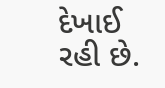દેખાઈ રહી છે.